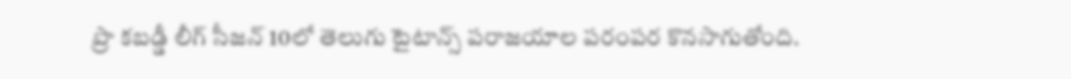ప్రొ కబడ్డీ లీగ్ సీజన్ 10లో తెలుగు టైటాన్స్ పరాజయాల పరంపర కొనసాగుతోంది.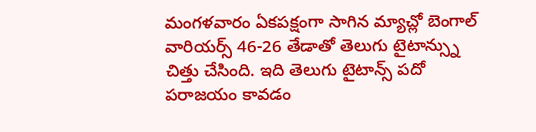మంగళవారం ఏకపక్షంగా సాగిన మ్యాచ్లో బెంగాల్ వారియర్స్ 46-26 తేడాతో తెలుగు టైటాన్స్ను చిత్తు చేసింది. ఇది తెలుగు టైటాన్స్ పదో పరాజయం కావడం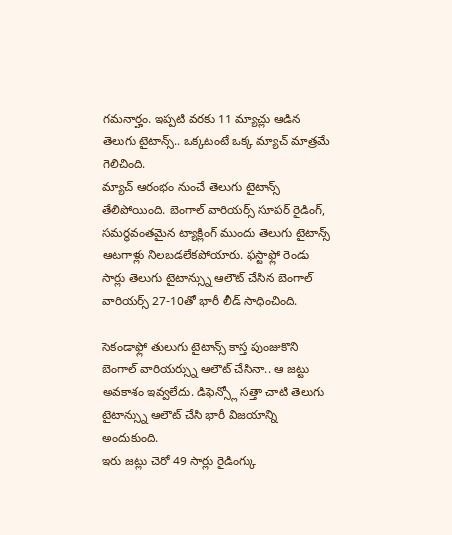గమనార్హం. ఇప్పటి వరకు 11 మ్యాచ్లు ఆడిన తెలుగు టైటాన్స్.. ఒక్కటంటే ఒక్క మ్యాచ్ మాత్రమే గెలిచింది.
మ్యాచ్ ఆరంభం నుంచే తెలుగు టైటాన్స్ తేలిపోయింది. బెంగాల్ వారియర్స్ సూపర్ రైడింగ్, సమర్థవంతమైన ట్యాక్లింగ్ ముందు తెలుగు టైటాన్స్ ఆటగాళ్లు నిలబడలేకపోయారు. ఫస్టాఫ్లో రెండు సార్లు తెలుగు టైటాన్స్ను ఆలౌట్ చేసిన బెంగాల్ వారియర్స్ 27-10తో భారీ లీడ్ సాధించింది.

సెకండాఫ్లో తులుగు టైటాన్స్ కాస్త పుంజుకొని బెంగాల్ వారియర్స్ను ఆలౌట్ చేసినా.. ఆ జట్టు అవకాశం ఇవ్వలేదు. డిఫెన్స్లో సత్తా చాటి తెలుగు టైటాన్స్ను ఆలౌట్ చేసి భారీ విజయాన్ని అందుకుంది.
ఇరు జట్లు చెరో 49 సార్లు రైడింగ్కు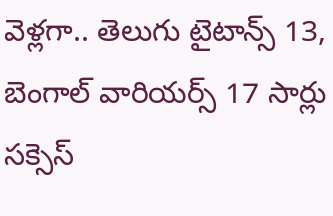వెళ్లగా.. తెలుగు టైటాన్స్ 13, బెంగాల్ వారియర్స్ 17 సార్లు సక్సెస్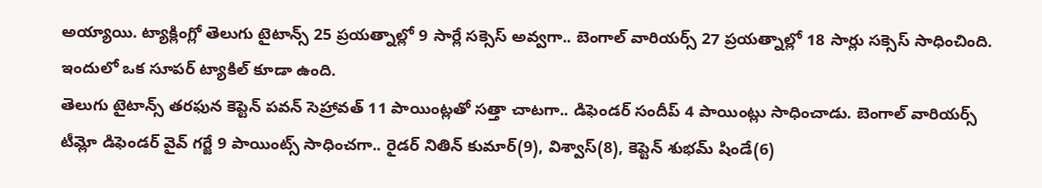అయ్యాయి. ట్యాక్లింగ్లో తెలుగు టైటాన్స్ 25 ప్రయత్నాల్లో 9 సార్లే సక్సెస్ అవ్వగా.. బెంగాల్ వారియర్స్ 27 ప్రయత్నాల్లో 18 సార్లు సక్సెస్ సాధించింది. ఇందులో ఒక సూపర్ ట్యాకిల్ కూడా ఉంది.
తెలుగు టైటాన్స్ తరఫున కెప్టెన్ పవన్ సెహ్రావత్ 11 పాయింట్లతో సత్తా చాటగా.. డిఫెండర్ సందీప్ 4 పాయింట్లు సాధించాడు. బెంగాల్ వారియర్స్ టీమ్లో డిఫెండర్ వైవ్ గర్జే 9 పాయింట్స్ సాధించగా.. రైడర్ నితిన్ కుమార్(9), విశ్వాస్(8), కెప్టెన్ శుభమ్ షిండే(6)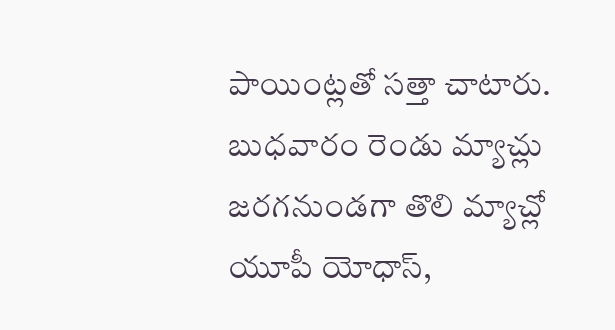పాయింట్లతో సత్తా చాటారు.
బుధవారం రెండు మ్యాచ్లు జరగనుండగా తొలి మ్యాచ్లో యూపీ యోధాస్,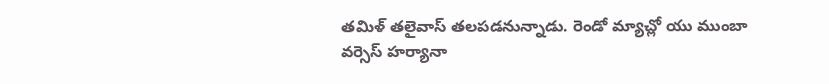తమిళ్ తలైవాస్ తలపడనున్నాడు. రెండో మ్యాచ్లో యు ముంబా వర్సెస్ హర్యానా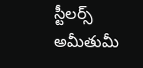స్టీలర్స్ అమీతుమీ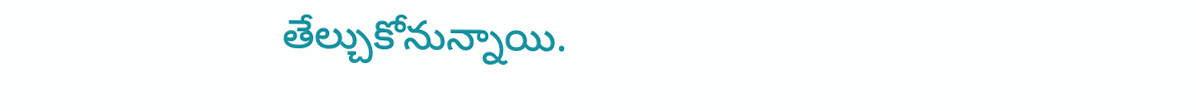తేల్చుకోనున్నాయి.